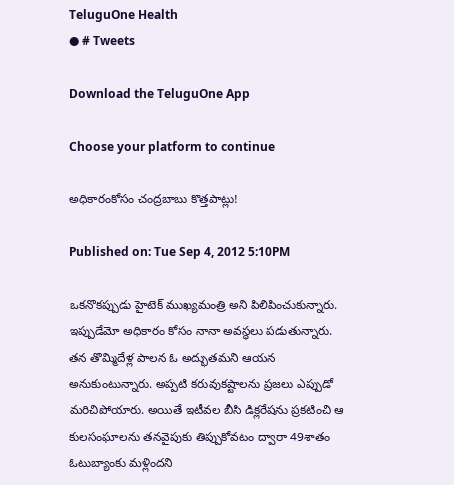TeluguOne Health
● # Tweets

Download the TeluguOne App

Choose your platform to continue

అధికారంకోసం చంద్రబాబు కొత్తపాట్లు!

Published on: Tue Sep 4, 2012 5:10PM

ఒకనొకప్పుడు హైటెక్ ముఖ్యమంత్రి అని పిలిపించుకున్నారు. ఇప్పుడేమో అధికారం కోసం నానా అవస్ధలు పడుతున్నారు. తన తొమ్మిదేళ్ల పాలన ఓ అద్భుతమని ఆయన అనుకుంటున్నారు. అప్పటి కరువుకష్టాలను ప్రజలు ఎప్పుడో మరిచిపోయారు. అయితే ఇటీవల బీసి డిక్లరేషను ప్రకటించి ఆ కులసంఘాలను తనవైపుకు తిప్పుకోవటం ద్వారా 49శాతం ఓటుబ్యాంకు మళ్లిందని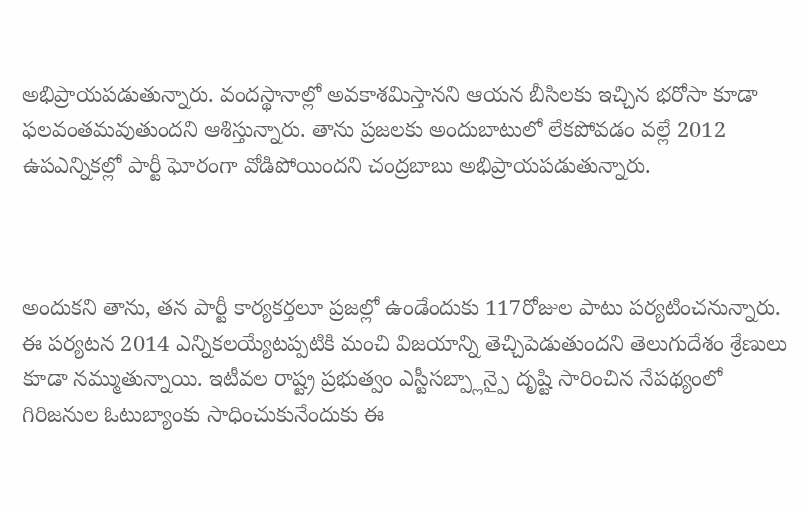అభిప్రాయపడుతున్నారు. వందస్థానాల్లో అవకాశమిస్తానని ఆయన బీసిలకు ఇచ్చిన భరోసా కూడా ఫలవంతమవుతుందని ఆశిస్తున్నారు. తాను ప్రజలకు అందుబాటులో లేకపోవడం వల్లే 2012 ఉపఎన్నికల్లో పార్టీ ఘోరంగా వోడిపోయిందని చంద్రబాబు అభిప్రాయపడుతున్నారు.



అందుకని తాను, తన పార్టీ కార్యకర్తలూ ప్రజల్లో ఉండేందుకు 117రోజుల పాటు పర్యటించనున్నారు. ఈ పర్యటన 2014 ఎన్నికలయ్యేటప్పటికి మంచి విజయాన్ని తెచ్చిపెడుతుందని తెలుగుదేశం శ్రేణులు కూడా నమ్ముతున్నాయి. ఇటీవల రాష్ట్ర ప్రభుత్వం ఎస్టీసబ్ప్లాన్పై దృష్టి సారించిన నేపథ్యంలో గిరిజనుల ఓటుబ్యాంకు సాధించుకునేందుకు ఈ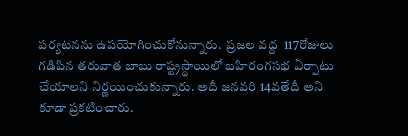పర్యటనను ఉపయోగించుకోనున్నారు.  ప్రజల వద్ద  117రోజులు గడిపిన తరువాత బాబు రాష్ట్రస్థాయిలో బహిరంగసభ ఏర్పాటు చేయాలని నిర్ణయించుకున్నారు. అదీ జనవరి 14వతేదీ అని కూడా ప్రకటించారు.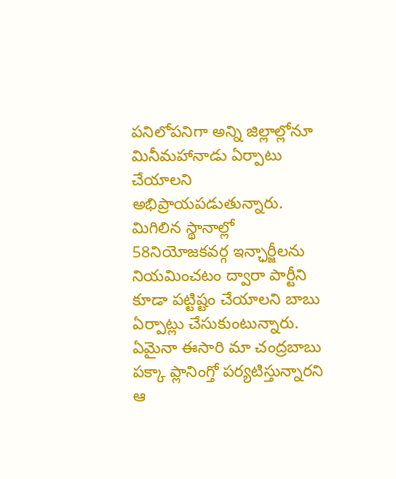పనిలోపనిగా అన్ని జిల్లాల్లోనూ మినీమహానాడు ఏర్పాటు చేయాలని అభిప్రాయపడుతున్నారు. మిగిలిన స్థానాల్లో 58నియోజకవర్గ ఇన్ఛార్జీలను నియమించటం ద్వారా పార్టీని కూడా పట్టిష్టం చేయాలని బాబు ఏర్పాట్లు చేసుకుంటున్నారు. ఏమైనా ఈసారి మా చంద్రబాబు పక్కా ప్లానింగ్తో పర్యటిస్తున్నారని ఆ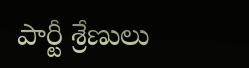పార్టీ శ్రేణులు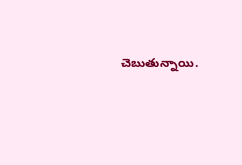చెబుతున్నాయి.